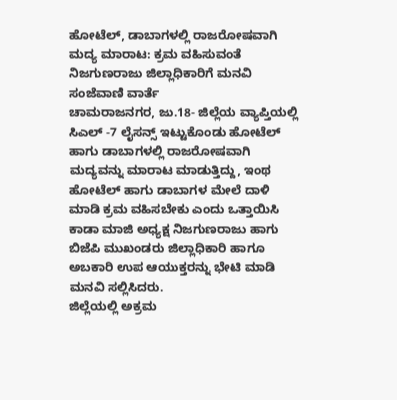ಹೋಟೆಲ್, ಡಾಬಾಗಳಲ್ಲಿ ರಾಜರೋಷವಾಗಿ ಮದ್ಯ ಮಾರಾಟ: ಕ್ರಮ ವಹಿಸುವಂತೆ ನಿಜಗುಣರಾಜು ಜಿಲ್ಲಾಧಿಕಾರಿಗೆ ಮನವಿ
ಸಂಜೆವಾಣಿ ವಾರ್ತೆ
ಚಾಮರಾಜನಗರ, ಜು.18- ಜಿಲ್ಲೆಯ ವ್ಯಾಪ್ತಿಯಲ್ಲಿ ಸಿಎಲ್ -7 ಲೈಸನ್ಸ್ ಇಟ್ಟುಕೊಂಡು ಹೋಟೆಲ್ ಹಾಗು ಡಾಬಾಗಳಲ್ಲಿ ರಾಜರೋಷವಾಗಿ ಮದ್ಯವನ್ನು ಮಾರಾಟ ಮಾಡುತ್ತಿದ್ದು, ಇಂಥ ಹೋಟೆಲ್ ಹಾಗು ಡಾಬಾಗಳ ಮೇಲೆ ದಾಳಿ ಮಾಡಿ ಕ್ರಮ ವಹಿಸಬೇಕು ಎಂದು ಒತ್ತಾಯಿಸಿ ಕಾಡಾ ಮಾಜಿ ಅಧ್ಯಕ್ಷ ನಿಜಗುಣರಾಜು ಹಾಗು ಬಿಜೆಪಿ ಮುಖಂಡರು ಜಿಲ್ಲಾಧಿಕಾರಿ ಹಾಗೂ ಅಬಕಾರಿ ಉಪ ಆಯುಕ್ತರನ್ನು ಭೇಟಿ ಮಾಡಿ ಮನವಿ ಸಲ್ಲಿಸಿದರು.
ಜಿಲ್ಲೆಯಲ್ಲಿ ಅಕ್ರಮ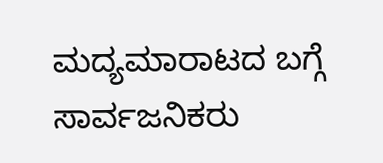ಮದ್ಯಮಾರಾಟದ ಬಗ್ಗೆ ಸಾರ್ವಜನಿಕರು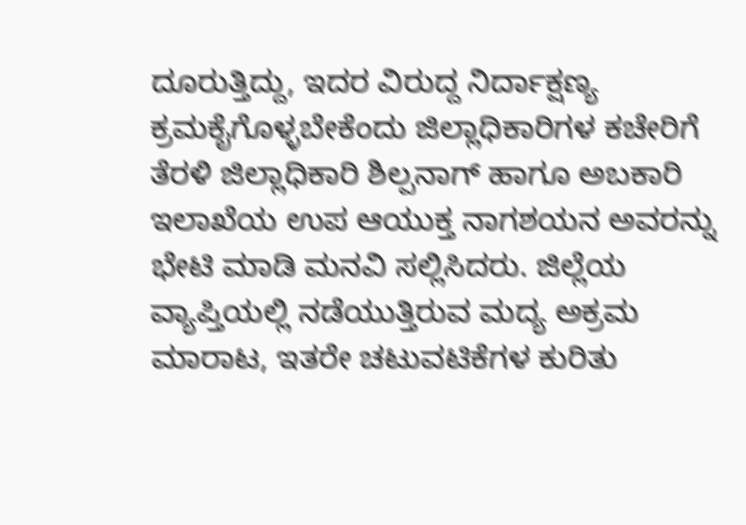ದೂರುತ್ತಿದ್ದು, ಇದರ ವಿರುದ್ದ ನಿರ್ದಾಕ್ಷಣ್ಯ ಕ್ರಮಕೈಗೊಳ್ಳಬೇಕೆಂದು ಜಿಲ್ಲಾಧಿಕಾರಿಗಳ ಕಚೇರಿಗೆ ತೆರಳಿ ಜಿಲ್ಲಾಧಿಕಾರಿ ಶಿಲ್ಪನಾಗ್ ಹಾಗೂ ಅಬಕಾರಿ ಇಲಾಖೆಯ ಉಪ ಆಯುಕ್ತ ನಾಗಶಯನ ಅವರನ್ನು ಭೇಟಿ ಮಾಡಿ ಮನವಿ ಸಲ್ಲಿಸಿದರು. ಜಿಲ್ಲೆಯ ವ್ಯಾಪ್ತಿಯಲ್ಲಿ ನಡೆಯುತ್ತಿರುವ ಮದ್ಯ ಅಕ್ರಮ ಮಾರಾಟ, ಇತರೇ ಚಟುವಟಿಕೆಗಳ ಕುರಿತು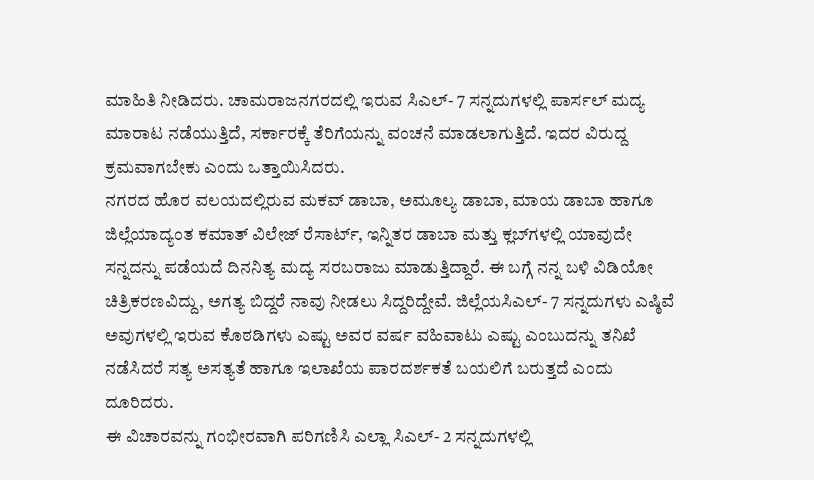ಮಾಹಿತಿ ನೀಡಿದರು. ಚಾಮರಾಜನಗರದಲ್ಲಿ ಇರುವ ಸಿಎಲ್- 7 ಸನ್ನದುಗಳಲ್ಲಿ ಪಾರ್ಸಲ್ ಮದ್ಯ ಮಾರಾಟ ನಡೆಯುತ್ತಿದೆ, ಸರ್ಕಾರಕ್ಕೆ ತೆರಿಗೆಯನ್ನು ವಂಚನೆ ಮಾಡಲಾಗುತ್ತಿದೆ. ಇದರ ವಿರುದ್ದ ಕ್ರಮವಾಗಬೇಕು ಎಂದು ಒತ್ತಾಯಿಸಿದರು.
ನಗರದ ಹೊರ ವಲಯದಲ್ಲಿರುವ ಮಕವ್ ಡಾಬಾ, ಅಮೂಲ್ಯ ಡಾಬಾ, ಮಾಯ ಡಾಬಾ ಹಾಗೂ ಜಿಲ್ಲೆಯಾದ್ಯಂತ ಕಮಾತ್ ವಿಲೇಜ್ ರೆಸಾರ್ಟ್, ಇನ್ನಿತರ ಡಾಬಾ ಮತ್ತು ಕ್ಲಬ್‍ಗಳಲ್ಲಿ ಯಾವುದೇ ಸನ್ನದನ್ನು ಪಡೆಯದೆ ದಿನನಿತ್ಯ ಮದ್ಯ ಸರಬರಾಜು ಮಾಡುತ್ತಿದ್ದಾರೆ. ಈ ಬಗ್ಗೆ ನನ್ನ ಬಳಿ ವಿಡಿಯೋ ಚಿತ್ರಿಕರಣವಿದ್ದು, ಅಗತ್ಯ ಬಿದ್ದರೆ ನಾವು ನೀಡಲು ಸಿದ್ದರಿದ್ದೇವೆ. ಜಿಲ್ಲೆಯಸಿಎಲ್- 7 ಸನ್ನದುಗಳು ಎಷ್ಠಿವೆ ಅವುಗಳಲ್ಲಿ ಇರುವ ಕೊಠಡಿಗಳು ಎಷ್ಟು ಅವರ ವರ್ಷ ವಹಿವಾಟು ಎಷ್ಟು ಎಂಬುದನ್ನು ತನಿಖೆ ನಡೆಸಿದರೆ ಸತ್ಯ ಅಸತ್ಯತೆ ಹಾಗೂ ಇಲಾಖೆಯ ಪಾರದರ್ಶಕತೆ ಬಯಲಿಗೆ ಬರುತ್ತದೆ ಎಂದು ದೂರಿದರು.
ಈ ವಿಚಾರವನ್ನು ಗಂಭೀರವಾಗಿ ಪರಿಗಣಿಸಿ ಎಲ್ಲಾ ಸಿಎಲ್- 2 ಸನ್ನದುಗಳಲ್ಲಿ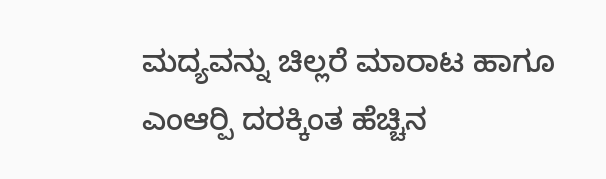ಮದ್ಯವನ್ನು ಚಿಲ್ಲರೆ ಮಾರಾಟ ಹಾಗೂ ಎಂಆರ್‍ಪಿ ದರಕ್ಕಿಂತ ಹೆಚ್ಚಿನ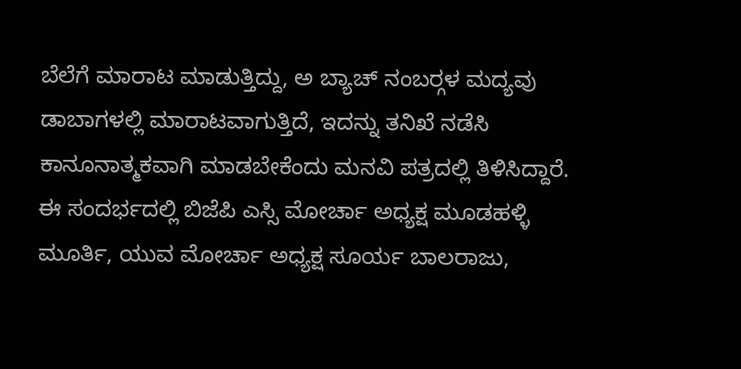ಬೆಲೆಗೆ ಮಾರಾಟ ಮಾಡುತ್ತಿದ್ದು, ಅ ಬ್ಯಾಚ್ ನಂಬರ್‍ಗಳ ಮದ್ಯವು ಡಾಬಾಗಳಲ್ಲಿ ಮಾರಾಟವಾಗುತ್ತಿದೆ, ಇದನ್ನು ತನಿಖೆ ನಡೆಸಿ ಕಾನೂನಾತ್ಮಕವಾಗಿ ಮಾಡಬೇಕೆಂದು ಮನವಿ ಪತ್ರದಲ್ಲಿ ತಿಳಿಸಿದ್ದಾರೆ.
ಈ ಸಂದರ್ಭದಲ್ಲಿ ಬಿಜೆಪಿ ಎಸ್ಸಿ ಮೋರ್ಚಾ ಅಧ್ಯಕ್ಷ ಮೂಡಹಳ್ಳಿ ಮೂರ್ತಿ, ಯುವ ಮೋರ್ಚಾ ಅಧ್ಯಕ್ಷ ಸೂರ್ಯ ಬಾಲರಾಜು,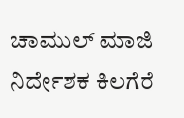ಚಾಮುಲ್ ಮಾಜಿ ನಿರ್ದೇಶಕ ಕಿಲಗೆರೆ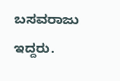ಬಸವರಾಜು ಇದ್ದರು.